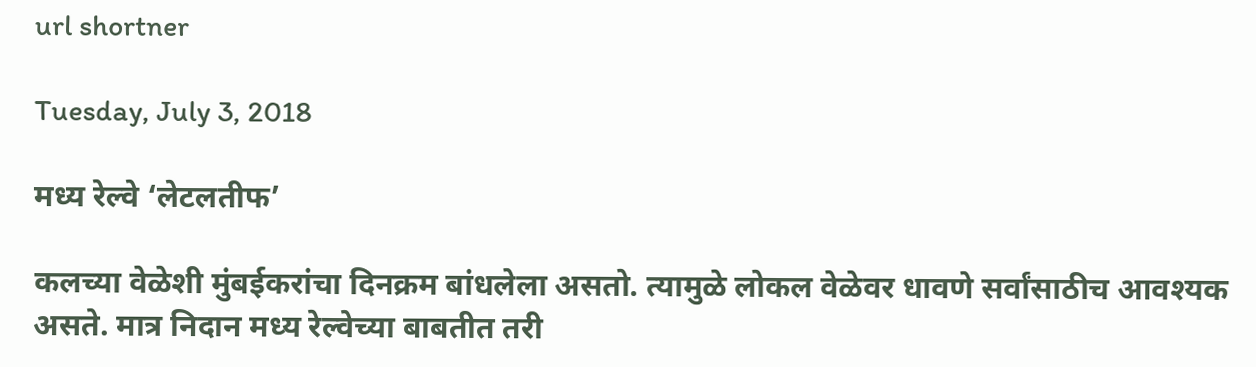url shortner

Tuesday, July 3, 2018

मध्य रेल्वे ‘लेटलतीफ’

कलच्या वेळेशी मुंबईकरांचा दिनक्रम बांधलेला असतो. त्यामुळे लोकल वेळेवर धावणे सर्वांसाठीच आवश्यक असते. मात्र निदान मध्य रेल्वेच्या बाबतीत तरी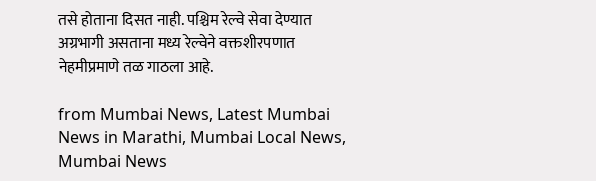तसे होताना दिसत नाही. पश्चिम रेल्वे सेवा देण्यात अग्रभागी असताना मध्य रेल्वेने वक्तशीरपणात नेहमीप्रमाणे तळ गाठला आहे.

from Mumbai News, Latest Mumbai News in Marathi, Mumbai Local News, Mumbai News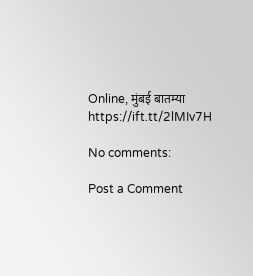Online, मुंबई बातम्या https://ift.tt/2lMIv7H

No comments:

Post a Comment